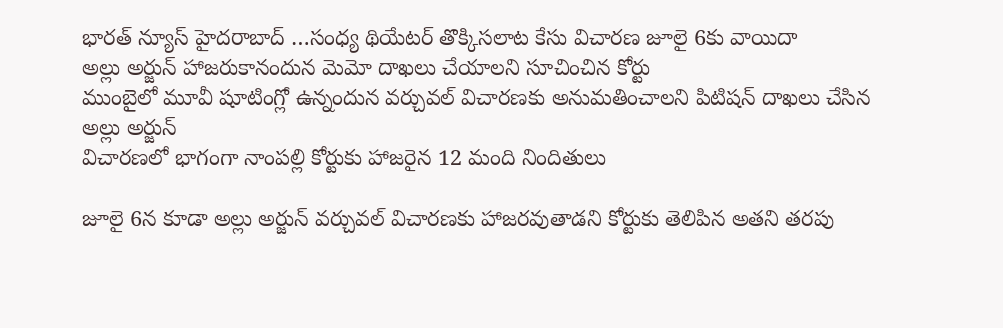భారత్ న్యూస్ హైదరాబాద్ …సంధ్య థియేటర్ తొక్కిసలాట కేసు విచారణ జూలై 6కు వాయిదా
అల్లు అర్జున్ హాజరుకానందున మెమో దాఖలు చేయాలని సూచించిన కోర్టు
ముంబైలో మూవీ షూటింగ్లో ఉన్నందున వర్చువల్ విచారణకు అనుమతించాలని పిటిషన్ దాఖలు చేసిన అల్లు అర్జున్
విచారణలో భాగంగా నాంపల్లి కోర్టుకు హాజరైన 12 మంది నిందితులు

జూలై 6న కూడా అల్లు అర్జున్ వర్చువల్ విచారణకు హాజరవుతాడని కోర్టుకు తెలిపిన అతని తరపు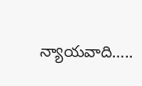న్యాయవాది…..